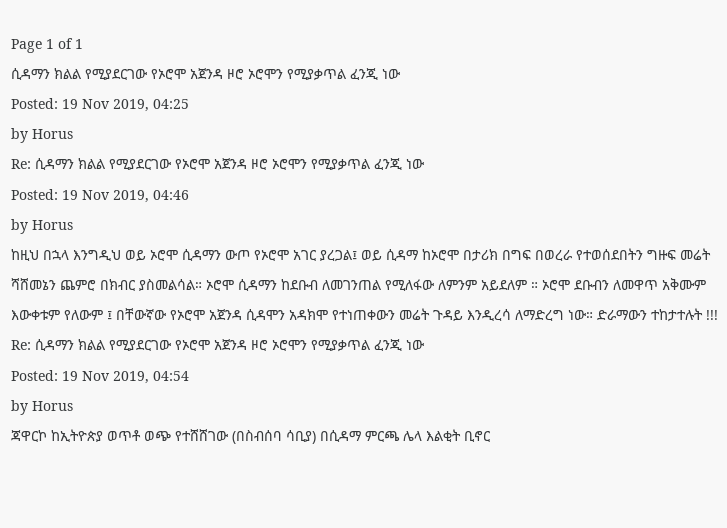Page 1 of 1
ሲዳማን ክልል የሚያደርገው የኦሮሞ አጀንዳ ዞሮ ኦሮሞን የሚያቃጥል ፈንጂ ነው
Posted: 19 Nov 2019, 04:25
by Horus
Re: ሲዳማን ክልል የሚያደርገው የኦሮሞ አጀንዳ ዞሮ ኦሮሞን የሚያቃጥል ፈንጂ ነው
Posted: 19 Nov 2019, 04:46
by Horus
ከዚህ በኋላ እንግዲህ ወይ ኦሮሞ ሲዳማን ውጦ የኦሮሞ አገር ያረጋል፤ ወይ ሲዳማ ከኦሮሞ በታሪክ በግፍ በወረራ የተወሰደበትን ግዙፍ መሬት ሻሸመኔን ጨምሮ በክብር ያስመልሳል። ኦሮሞ ሲዳማን ከደቡብ ለመገንጠል የሚለፋው ለምንም አይደለም ። ኦሮሞ ደቡብን ለመዋጥ አቅሙም እውቀቱም የለውም ፤ በቸውኛው የኦሮሞ አጀንዳ ሲዳሞን አዳክሞ የተነጠቀውን መሬት ጉዳይ እንዲረሳ ለማድረግ ነው። ድራማውን ተከታተሉት !!!
Re: ሲዳማን ክልል የሚያደርገው የኦሮሞ አጀንዳ ዞሮ ኦሮሞን የሚያቃጥል ፈንጂ ነው
Posted: 19 Nov 2019, 04:54
by Horus
ጃዋርኮ ከኢትዮጵያ ወጥቶ ወጭ የተሸሸገው (በስብሰባ ሳቢያ) በሲዳማ ምርጫ ሌላ እልቂት ቢኖር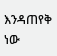እንዳጠየቅ ነው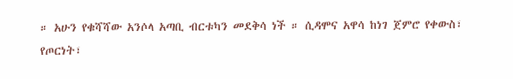። አሁን የቁሻሻው አንሶላ አጣቢ ብርቱካን መደቅሳ ነች ። ሲዳሞና አዋሳ ከነገ ጀምሮ የቀውስ፣ የጦርነት፣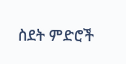ስደት ምድሮች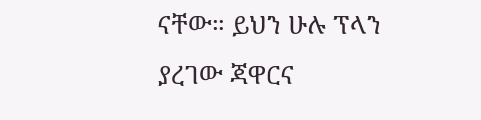ናቸው። ይህን ሁሉ ፕላን ያረገው ጃዋርና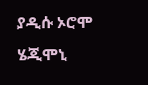ያዲሱ ኦሮሞ ሄጂሞኒ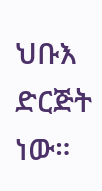ህቡእ ድርጅት ነው።